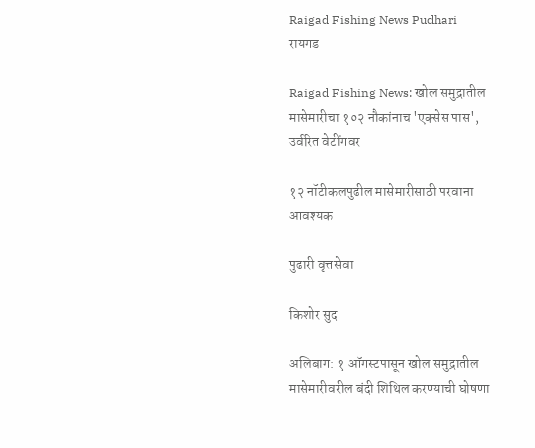Raigad Fishing News Pudhari
रायगड

Raigad Fishing News: खोल समुद्रातील मासेमारीचा १०२ नौकांनाच 'एक्सेस पास', उर्वरित वेटींगवर

१२ नॉटीकलपुढील मासेमारीसाठी परवाना आवश्यक

पुढारी वृत्तसेवा

किशोर सुद

अलिबाग: १ ऑगस्टपासून खोल समुद्रातील मासेमारीवरील बंदी शिथिल करण्याची घोषणा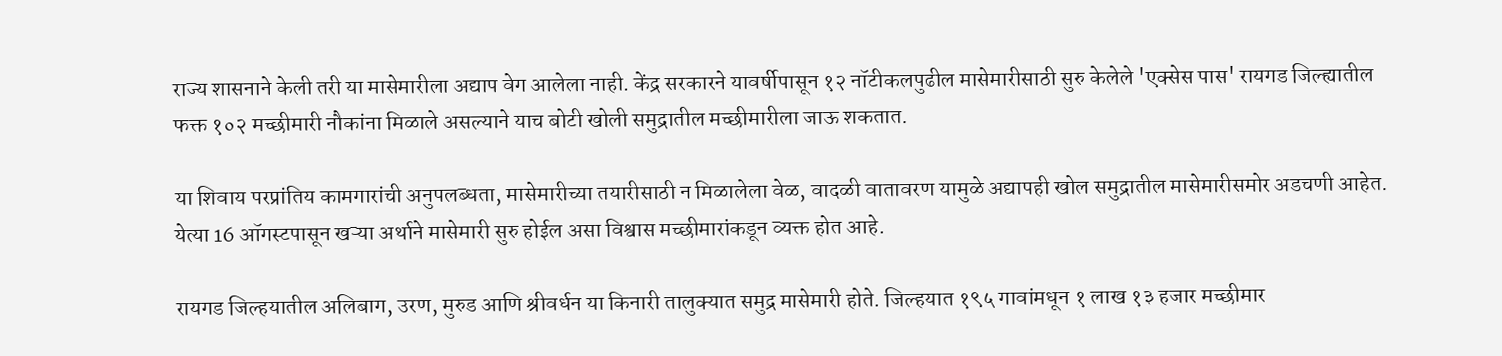राज्य शासनाने केली तरी या मासेमारीला अद्याप वेग आलेला नाही. केंद्र सरकारने यावर्षीपासून १२ नॉटीकलपुढील मासेमारीसाठी सुरु केलेले 'एक्सेस पास' रायगड जिल्ह्यातील फक्त १०२ मच्छीमारी नौकांना मिळाले असल्याने याच बोटी खोली समुद्रातील मच्छीमारीला जाऊ शकतात.

या शिवाय परप्रांतिय कामगारांची अनुपलब्धता, मासेमारीच्या तयारीसाठी न मिळालेला वेळ, वादळी वातावरण यामुळे अद्यापही खोल समुद्रातील मासेमारीसमोर अडचणी आहेत. येत्या 16 ऑगस्टपासून खऱ्या अर्थाने मासेमारी सुरु होईल असा विश्वास मच्छीमारांकडून व्यक्त होत आहे.

रायगड जिल्हयातील अलिबाग, उरण, मुरुड आणि श्रीवर्धन या किनारी तालुक्यात समुद्र मासेमारी होते. जिल्हयात १९५ गावांमधून १ लाख १३ हजार मच्छीमार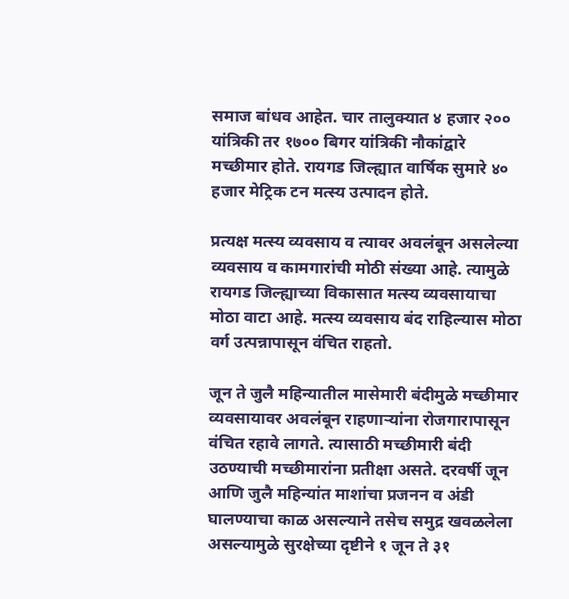समाज बांधव आहेत. चार तालुक्यात ४ हजार २०० यांत्रिकी तर १७०० बिगर यांत्रिकी नौकांद्वारे मच्छीमार होते. रायगड जिल्ह्यात वार्षिक सुमारे ४० हजार मेट्रिक टन मत्स्य उत्पादन होते.

प्रत्यक्ष मत्स्य व्यवसाय व त्यावर अवलंबून असलेल्या व्यवसाय व कामगारांची मोठी संख्या आहे. त्यामुळे रायगड जिल्ह्याच्या विकासात मत्स्य व्यवसायाचा मोठा वाटा आहे. मत्स्य व्यवसाय बंद राहिल्यास मोठा वर्ग उत्पन्नापासून वंचित राहतो.

जून ते जुलै महिन्यातील मासेमारी बंदीमुळे मच्छीमार व्यवसायावर अवलंबून राहणाऱ्यांना रोजगारापासून वंचित रहावे लागते. त्यासाठी मच्छीमारी बंदी उठण्याची मच्छीमारांना प्रतीक्षा असते. दरवर्षी जून आणि जुलै महिन्यांत माशांचा प्रजनन व अंडी घालण्याचा काळ असल्याने तसेच समुद्र खवळलेला असल्यामुळे सुरक्षेच्या दृष्टीने १ जून ते ३१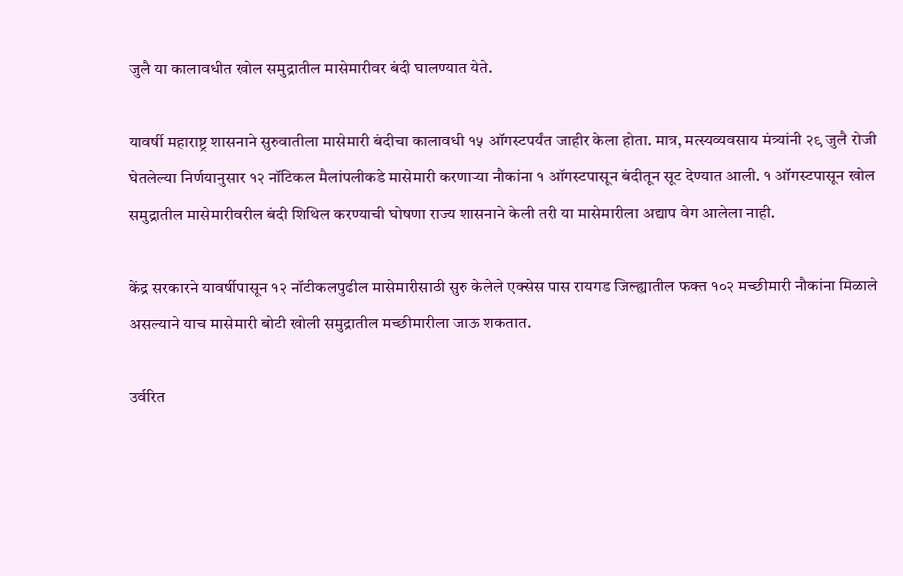जुलै या कालावधीत खोल समुद्रातील मासेमारीवर बंदी घालण्यात येते.

यावर्षी महाराष्ट्र शासनाने सुरुवातीला मासेमारी बंदीचा कालावधी १५ ऑगस्टपर्यंत जाहीर केला होता. मात्र, मत्स्यव्यवसाय मंत्र्यांनी २९ जुलै रोजी घेतलेल्या निर्णयानुसार १२ नॉटिकल मैलांपलीकडे मासेमारी करणाऱ्या नौकांना १ ऑगस्टपासून बंदीतून सूट देण्यात आली. १ ऑगस्टपासून खोल समुद्रातील मासेमारीवरील बंदी शिथिल करण्याची घोषणा राज्य शासनाने केली तरी या मासेमारीला अद्याप वेग आलेला नाही.

केंद्र सरकारने यावर्षीपासून १२ नॉटीकलपुढील मासेमारीसाठी सुरु केलेले एक्सेस पास रायगड जिल्ह्यातील फक्त १०२ मच्छीमारी नौकांना मिळाले असल्याने याच मासेमारी बोटी खोली समुद्रातील मच्छीमारीला जाऊ शकतात.

उर्वरित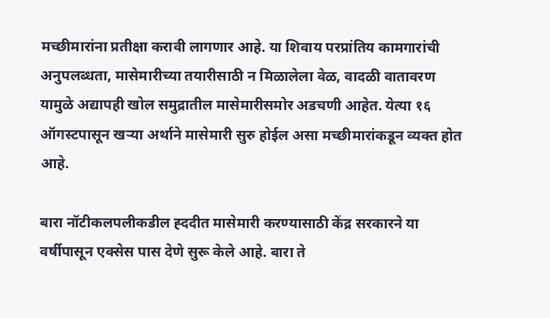मच्छीमारांना प्रतीक्षा करावी लागणार आहे. या शिवाय परप्रांतिय कामगारांची अनुपलब्धता, मासेमारीच्या तयारीसाठी न मिळालेला वेळ, वादळी वातावरण यामुळे अद्यापही खोल समुद्रातील मासेमारीसमोर अडचणी आहेत. येत्या १६ ऑगस्टपासून खऱ्या अर्थाने मासेमारी सुरु होईल असा मच्छीमारांकडून व्यक्त होत आहे.

बारा नॉटीकलपलीकडील ह्ददीत मासेमारी करण्यासाठी केंद्र सरकारने या वर्षीपासून एक्सेस पास देणे सुरू केले आहे. बारा ते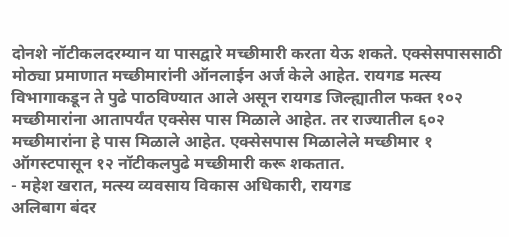दोनशे नॉटीकलदरम्यान या पासद्वारे मच्छीमारी करता येऊ शकते. एक्सेसपाससाठी मोठ्या प्रमाणात मच्छीमारांनी ऑनलाईन अर्ज केले आहेत. रायगड मत्स्य विभागाकडून ते पुढे पाठविण्यात आले असून रायगड जिल्ह्यातील फक्त १०२ मच्छीमारांना आतापर्यंत एक्सेस पास मिळाले आहेत. तर राज्यातील ६०२ मच्छीमारांना हे पास मिळाले आहेत. एक्सेसपास मिळालेले मच्छीमार १ ऑगस्टपासून १२ नॉटीकलपुढे मच्छीमारी करू शकतात.
- महेश खरात, मत्स्य व्यवसाय विकास अधिकारी, रायगड
अलिबाग बंदर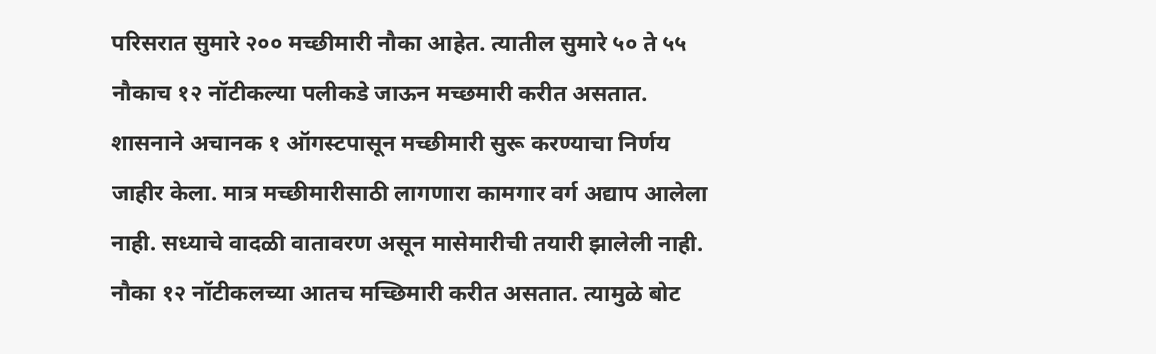परिसरात सुमारे २०० मच्छीमारी नौका आहेत. त्यातील सुमारे ५० ते ५५ नौकाच १२ नॉटीकल्या पलीकडे जाऊन मच्छमारी करीत असतात. शासनाने अचानक १ ऑगस्टपासून मच्छीमारी सुरू करण्याचा निर्णय जाहीर केला. मात्र मच्छीमारीसाठी लागणारा कामगार वर्ग अद्याप आलेला नाही. सध्याचे वादळी वातावरण असून मासेमारीची तयारी झालेली नाही. नौका १२ नॉटीकलच्या आतच मच्छिमारी करीत असतात. त्यामुळे बोट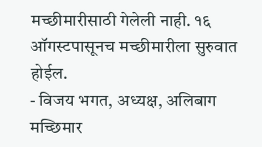मच्छीमारीसाठी गेलेली नाही. १६ ऑगस्टपासूनच मच्छीमारीला सुरुवात होईल.
- विजय भगत, अध्यक्ष, अलिबाग मच्छिमार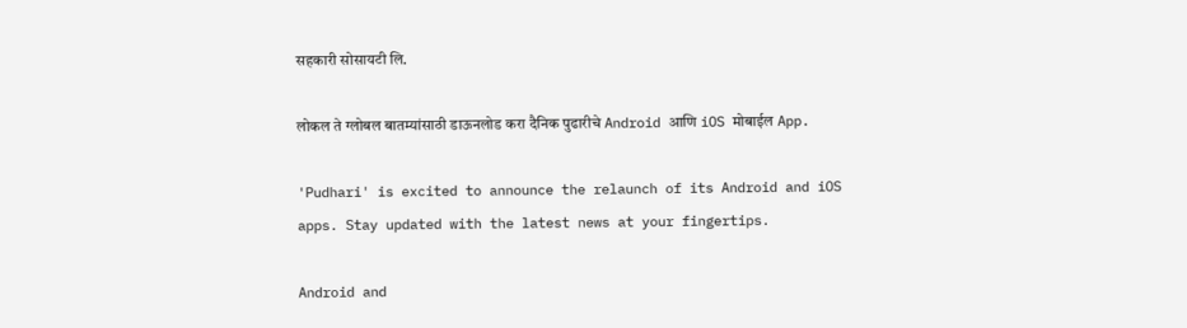सहकारी सोसायटी लि.

लोकल ते ग्लोबल बातम्यांसाठी डाऊनलोड करा दैनिक पुढारीचे Android आणि iOS मोबाईल App.

'Pudhari' is excited to announce the relaunch of its Android and iOS apps. Stay updated with the latest news at your fingertips.

Android and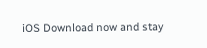iOS Download now and stay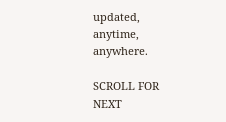updated, anytime, anywhere.

SCROLL FOR NEXT